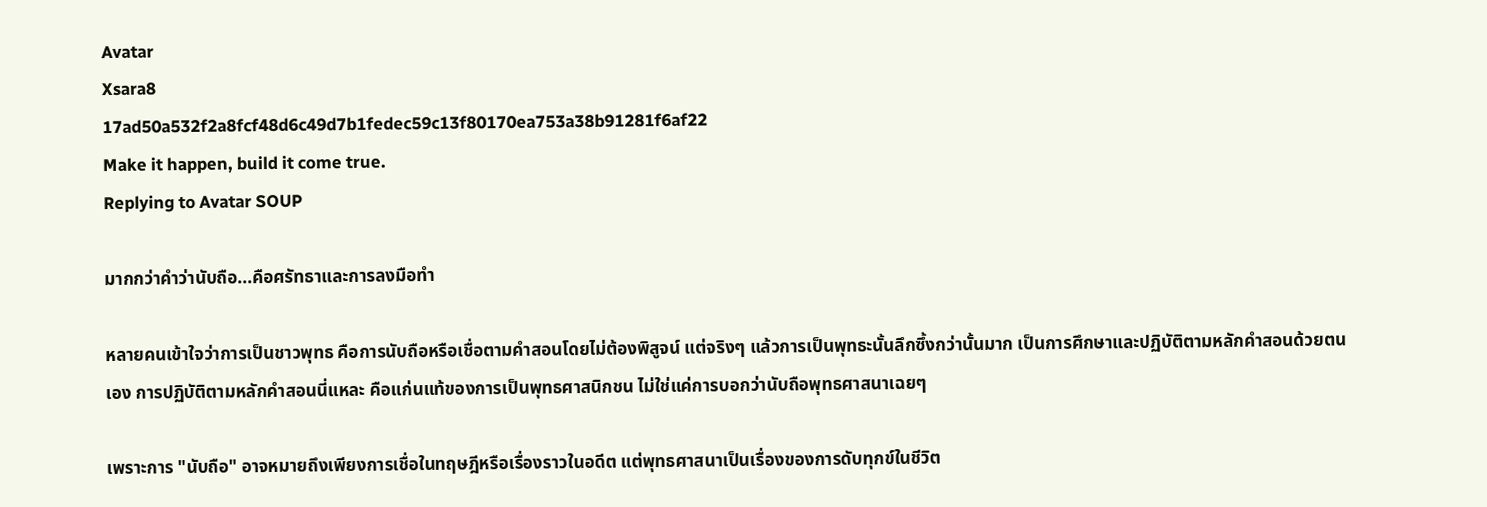Avatar
Xsara8
17ad50a532f2a8fcf48d6c49d7b1fedec59c13f80170ea753a38b91281f6af22
Make it happen, build it come true.
Replying to Avatar SOUP

มากกว่าคำว่านับถือ...คือศรัทธาและการลงมือทำ

หลายคนเข้าใจว่าการเป็นชาวพุทธ คือการนับถือหรือเชื่อตามคำสอนโดยไม่ต้องพิสูจน์ แต่จริงๆ แล้วการเป็นพุทธะนั้นลึกซึ้งกว่านั้นมาก เป็นการศึกษาและปฏิบัติตามหลักคำสอนด้วยตนเอง การปฏิบัติตามหลักคำสอนนี่แหละ คือแก่นแท้ของการเป็นพุทธศาสนิกชน ไม่ใช่แค่การบอกว่านับถือพุทธศาสนาเฉยๆ

เพราะการ "นับถือ" อาจหมายถึงเพียงการเชื่อในทฤษฎีหรือเรื่องราวในอดีต แต่พุทธศาสนาเป็นเรื่องของการดับทุกข์ในชีวิต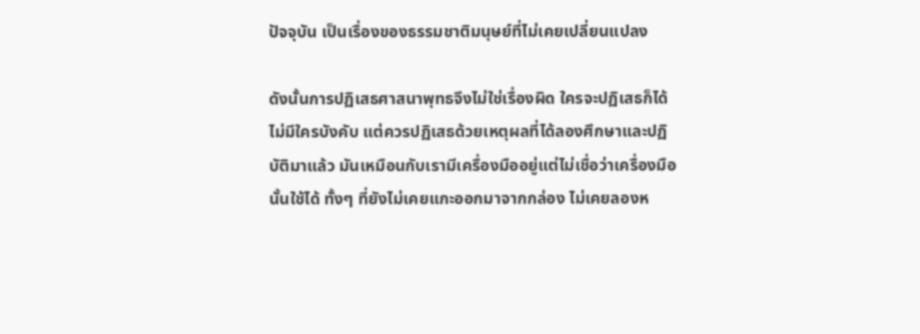ปัจจุบัน เป็นเรื่องของธรรมชาติมนุษย์ที่ไม่เคยเปลี่ยนแปลง

ดังนั้นการปฏิเสธศาสนาพุทธจึงไม่ใช่เรื่องผิด ใครจะปฏิเสธก็ได้ไม่มีใครบังคับ แต่ควรปฏิเสธด้วยเหตุผลที่ได้ลองศึกษาและปฏิบัติมาแล้ว มันเหมือนกับเรามีเครื่องมืออยู่แต่ไม่เชื่อว่าเครื่องมือนั้นใช้ได้ ทั้งๆ ที่ยังไม่เคยแกะออกมาจากกล่อง ไม่เคยลองห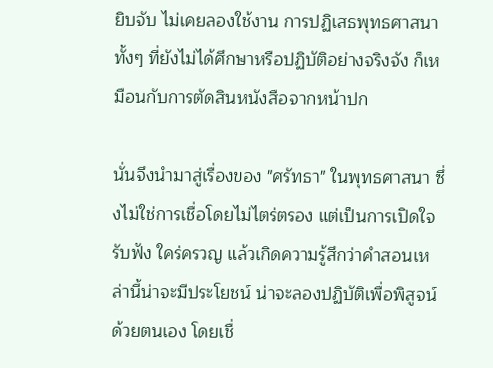ยิบจับ ไม่เคยลองใช้งาน การปฏิเสธพุทธศาสนาทั้งๆ ที่ยังไม่ได้ศึกษาหรือปฏิบัติอย่างจริงจัง ก็เหมือนกับการตัดสินหนังสือจากหน้าปก

นั่นจึงนำมาสู่เรื่องของ "ศรัทธา" ในพุทธศาสนา ซึ่งไม่ใช่การเชื่อโดยไม่ไตร่ตรอง แต่เป็นการเปิดใจรับฟัง ใคร่ครวญ แล้วเกิดความรู้สึกว่าคำสอนเหล่านี้น่าจะมีประโยชน์ น่าจะลองปฏิบัติเพื่อพิสูจน์ด้วยตนเอง โดยเชื่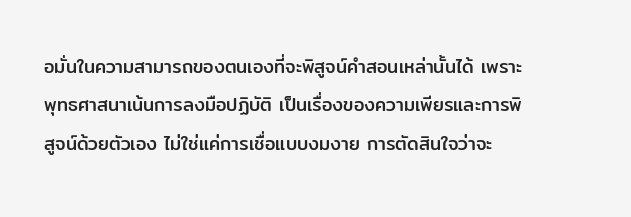อมั่นในความสามารถของตนเองที่จะพิสูจน์คำสอนเหล่านั้นได้ เพราะพุทธศาสนาเน้นการลงมือปฏิบัติ เป็นเรื่องของความเพียรและการพิสูจน์ด้วยตัวเอง ไม่ใช่แค่การเชื่อแบบงมงาย การตัดสินใจว่าจะ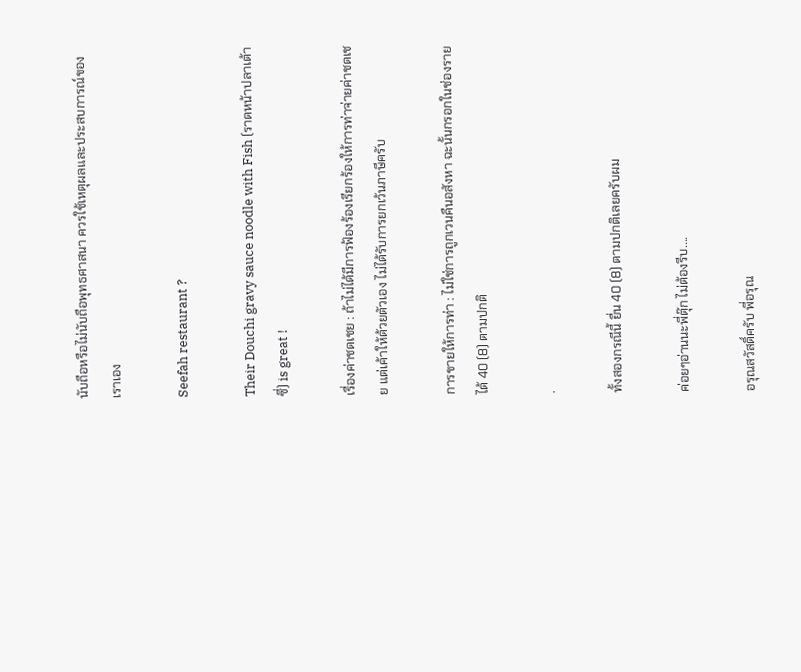นับถือหรือไม่นับถือพุทธศาสนา ควรใช้เหตุผลและประสบการณ์ของเราเอง

Seefah restaurant ?

Their Douchi gravy sauce noodle with Fish (ราดหน้าปลาเต้าซี่) is great !

เรื่องค่าชดเชย : ถ้าไม่ได้มีการฟ้องร้องเรียกร้องให้การท่าจ่ายค่าชดเชย แต่เค้าให้ด้วยตัวเอง ไม่ได้รับการยกเว้นภาษีครับ

การขายให้การท่า : ไม่ใช่การถูกเวนคืนอสังหา ฉะนั้นกรอกในช่องรายได้ 40 (8) ตามปกติ

.

ทั้งสองกรณีนี้ ยื่น 40 (8) ตามปกติเลยครับผม

ค่อยๆอ่านนะพี่ตุ๊ก ไม่ต้องรีบ....

อรุณสวัสดิ์ครับ พี่อรุณ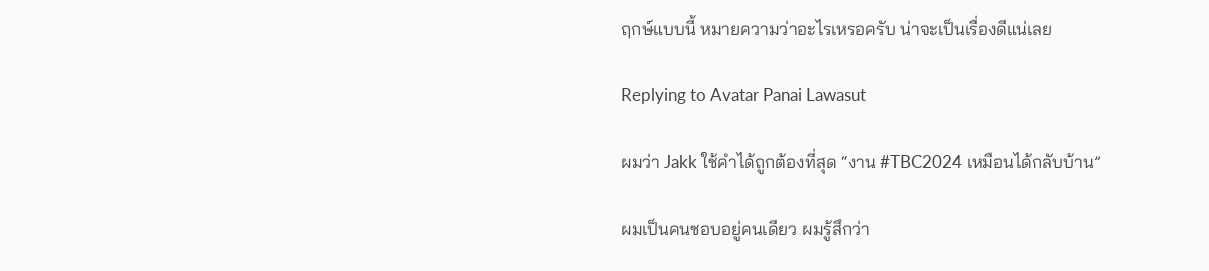ฤกษ์แบบนี้ หมายความว่าอะไรเหรอครับ น่าจะเป็นเรื่องดีแน่เลย

Replying to Avatar Panai Lawasut

ผมว่า Jakk ใช้คำได้ถูกต้องที่สุด “งาน #TBC2024 เหมือนได้กลับบ้าน”

ผมเป็นคนชอบอยู่คนเดียว ผมรู้สึกว่า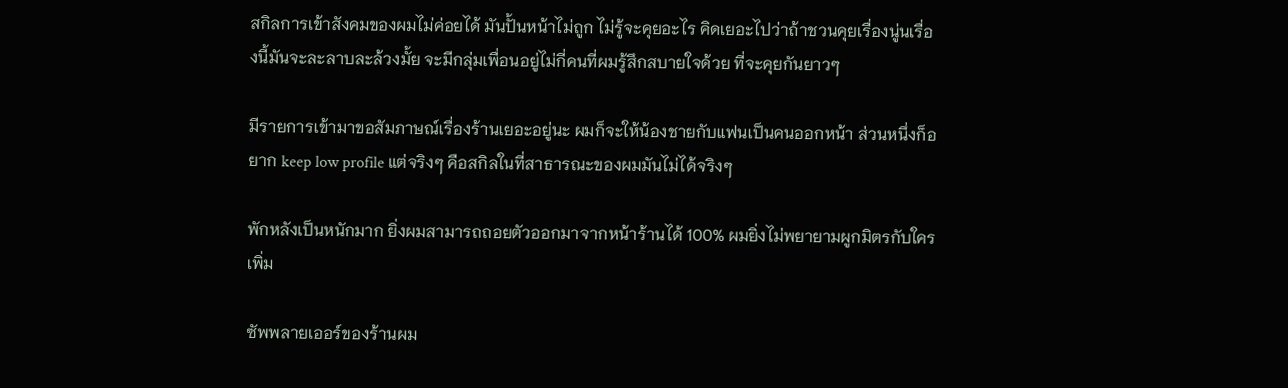สกิลการเข้าสังคมของผมไม่ค่อยได้ มันปั้นหน้าไม่ถูก ไม่รู้จะคุยอะไร คิดเยอะไปว่าถ้าชวนคุยเรื่องนู่นเรื่องนี้มันจะละลาบละล้วงมั้ย จะมีกลุ่มเพื่อนอยู่ไม่กี่คนที่ผมรู้สึกสบายใจด้วย ที่จะคุยกันยาวๆ

มีรายการเข้ามาขอสัมภาษณ์เรื่องร้านเยอะอยู่นะ ผมก็จะให้น้องชายกับแฟนเป็นคนออกหน้า ส่วนหนึ่งก็อยาก keep low profile แต่จริงๆ คือสกิลในที่สาธารณะของผมมันไม่ได้จริงๆ

พักหลังเป็นหนักมาก ยิ่งผมสามารถถอยตัวออกมาจากหน้าร้านได้ 100% ผมยิ่งไม่พยายามผูกมิตรกับใครเพิ่ม

ซัพพลายเออร์ของร้านผม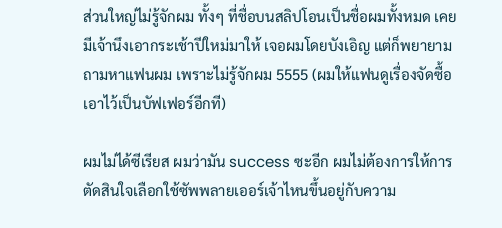ส่วนใหญ่ไม่รู้จักผม ทั้งๆ ที่ชื่อบนสลิปโอนเป็นชื่อผมทั้งหมด เคยมีเจ้านึงเอากระเช้าปีใหม่มาให้ เจอผมโดยบังเอิญ แต่ก็พยายามถามหาแฟนผม เพราะไม่รู้จักผม 5555 (ผมให้แฟนดูเรื่องจัดซื้อ เอาไว้เป็นบัฟเฟอร์อีกที)

ผมไม่ได้ซีเรียส ผมว่ามัน success ซะอีก ผมไม่ต้องการให้การตัดสินใจเลือกใช้ซัพพลายเออร์เจ้าไหนขึ้นอยู่กับความ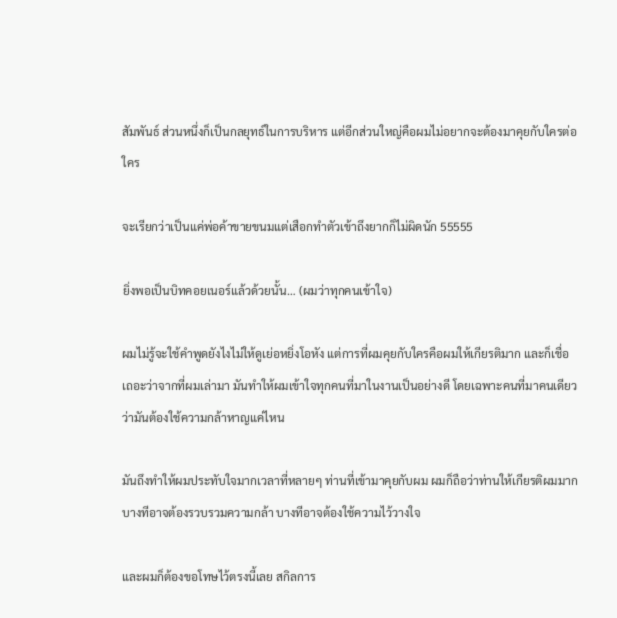สัมพันธ์ ส่วนหนึ่งก็เป็นกลยุทธ์ในการบริหาร แต่อีกส่วนใหญ่คือผมไม่อยากจะต้องมาคุยกับใครต่อใคร

จะเรียกว่าเป็นแค่พ่อค้าขายขนมแต่เสือกทำตัวเข้าถึงยากก็ไม่ผิดนัก 55555

ยิ่งพอเป็นบิทคอยเนอร์แล้วด้วยนั้น… (ผมว่าทุกคนเข้าใจ)

ผมไม่รู้จะใช้คำพูดยังไงไม่ให้ดูเย่อหยิ่งโอหัง แต่การที่ผมคุยกับใครคือผมให้เกียรติมาก และก็เชื่อเถอะว่าจากที่ผมเล่ามา มันทำให้ผมเข้าใจทุกคนที่มาในงานเป็นอย่างดี โดยเฉพาะคนที่มาคนเดียวว่ามันต้องใช้ความกล้าหาญแค่ไหน

มันถึงทำให้ผมประทับใจมากเวลาที่หลายๆ ท่านที่เข้ามาคุยกับผม ผมก็ถือว่าท่านให้เกียรติผมมาก บางทีอาจต้องรวบรวมความกล้า บางทีอาจต้องใช้ความไว้วางใจ

และผมก็ต้องขอโทษไว้ตรงนี้เลย สกิลการ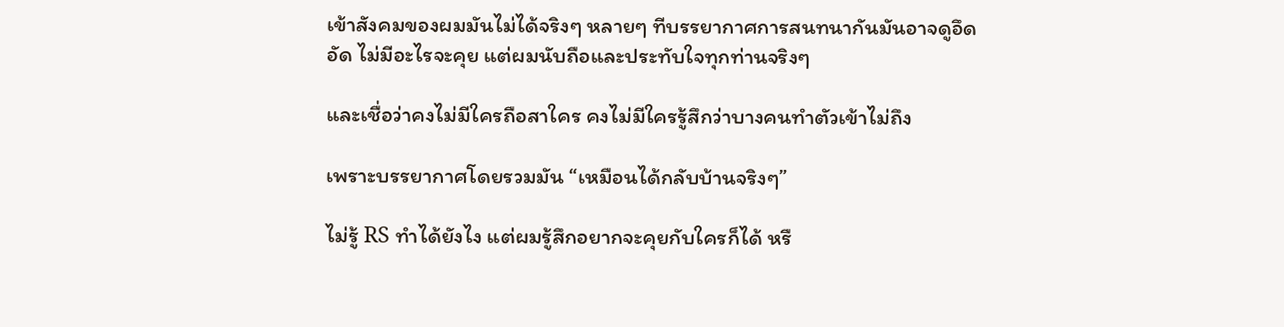เข้าสังคมของผมมันไม่ได้จริงๆ หลายๆ ทีบรรยากาศการสนทนากันมันอาจดูอึดอัด ไม่มีอะไรจะคุย แต่ผมนับถือและประทับใจทุกท่านจริงๆ

และเชื่อว่าคงไม่มีใครถือสาใคร คงไม่มีใครรู้สึกว่าบางคนทำตัวเข้าไม่ถึง

เพราะบรรยากาศโดยรวมมัน “เหมือนได้กลับบ้านจริงๆ”

ไม่รู้ RS ทำได้ยังไง แต่ผมรู้สึกอยากจะคุยกับใครก็ได้ หรื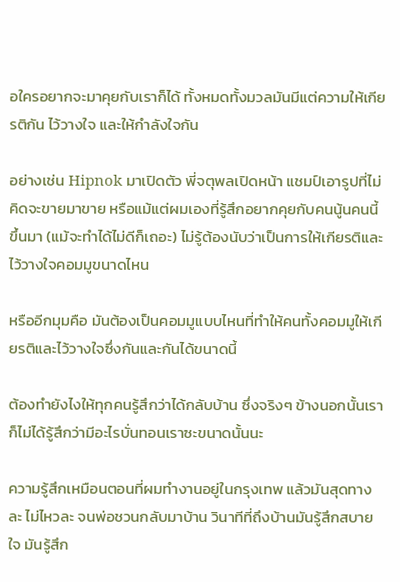อใครอยากจะมาคุยกับเราก็ได้ ทั้งหมดทั้งมวลมันมีแต่ความให้เกียรติกัน ไว้วางใจ และให้กำลังใจกัน

อย่างเช่น Hipnok มาเปิดตัว พี่จตุพลเปิดหน้า แชมป์เอารูปที่ไม่คิดจะขายมาขาย หรือแม้แต่ผมเองที่รู้สึกอยากคุยกับคนนู้นคนนี้ขึ้นมา (แม้จะทำได้ไม่ดีก็เถอะ) ไม่รู้ต้องนับว่าเป็นการให้เกียรติและไว้วางใจคอมมูขนาดไหน

หรืออีกมุมคือ มันต้องเป็นคอมมูแบบไหนที่ทำให้คนทั้งคอมมูให้เกียรติและไว้วางใจซึ่งกันและกันได้ขนาดนี้

ต้องทำยังไงให้ทุกคนรู้สึกว่าได้กลับบ้าน ซึ่งจริงๆ ข้างนอกนั้นเราก็ไม่ได้รู้สึกว่ามีอะไรบั่นทอนเราซะขนาดนั้นนะ

ความรู้สึกเหมือนตอนที่ผมทำงานอยู่ในกรุงเทพ แล้วมันสุดทางละ ไม่ไหวละ จนพ่อชวนกลับมาบ้าน วินาทีที่ถึงบ้านมันรู้สึกสบายใจ มันรู้สึก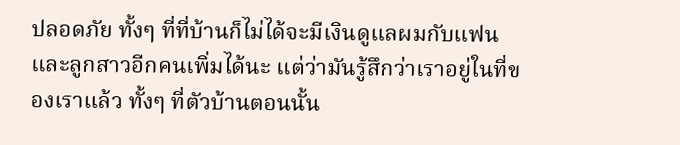ปลอดภัย ทั้งๆ ที่ที่บ้านก็ไม่ได้จะมีเงินดูแลผมกับแฟนและลูกสาวอีกคนเพิ่มได้นะ แต่ว่ามันรู้สึกว่าเราอยู่ในที่ของเราแล้ว ทั้งๆ ที่ตัวบ้านตอนนั้น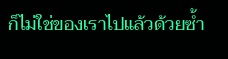ก็ไม่ใช่ของเราไปแล้วด้วยซ้ำ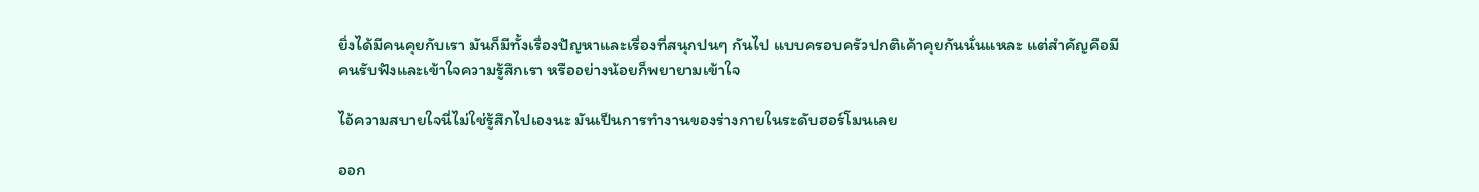ยิ่งได้มีคนคุยกับเรา มันก็มีทั้งเรื่องปัญหาและเรื่องที่สนุกปนๆ กันไป แบบครอบครัวปกติเค้าคุยกันนั่นแหละ แต่สำคัญคือมีคนรับฟังและเข้าใจความรู้สึกเรา หรืออย่างน้อยก็พยายามเข้าใจ

ไอ้ความสบายใจนี่ไม่ใช่รู้สึกไปเองนะ มันเป็นการทำงานของร่างกายในระดับฮอร์โมนเลย

ออก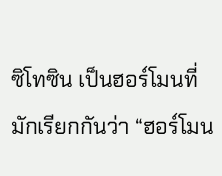ซิโทซิน เป็นฮอร์โมนที่มักเรียกกันว่า “ฮอร์โมน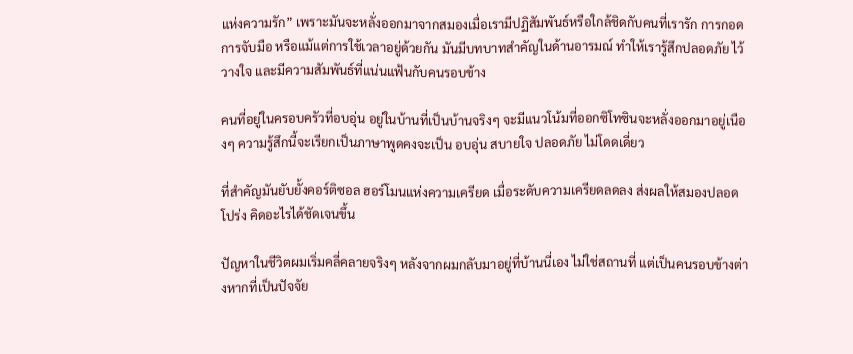แห่งความรัก” เพราะมันจะหลั่งออกมาจากสมองเมื่อเรามีปฏิสัมพันธ์หรือใกล้ชิดกับคนที่เรารัก การกอด การจับมือ หรือแม้แต่การใช้เวลาอยู่ด้วยกัน มันมีบทบาทสำคัญในด้านอารมณ์ ทำให้เรารู้สึกปลอดภัย ไว้วางใจ และมีความสัมพันธ์ที่แน่นแฟ้นกับคนรอบข้าง

คนที่อยู่ในครอบครัวที่อบอุ่น อยู่ในบ้านที่เป็นบ้านจริงๆ จะมีแนวโน้มที่ออกซิโทซินจะหลั่งออกมาอยู่เนืองๆ ความรู้สึกนี้จะเรียกเป็นภาษาพูดคงจะเป็น อบอุ่น สบายใจ ปลอดภัย ไม่โดดเดี่ยว

ที่สำคัญมันยับยั้งคอร์ติซอล ฮอร์โมนแห่งความเครียด เมื่อระดับความเครียดลดลง ส่งผลให้สมองปลอดโปร่ง คิดอะไรได้ชัดเจนขึ้น

ปัญหาในชีวิตผมเริ่มคลี่คลายจริงๆ หลังจากผมกลับมาอยู่ที่บ้านนี่เอง ไม่ใช่สถานที่ แต่เป็นคนรอบข้างต่างหากที่เป็นปัจจัย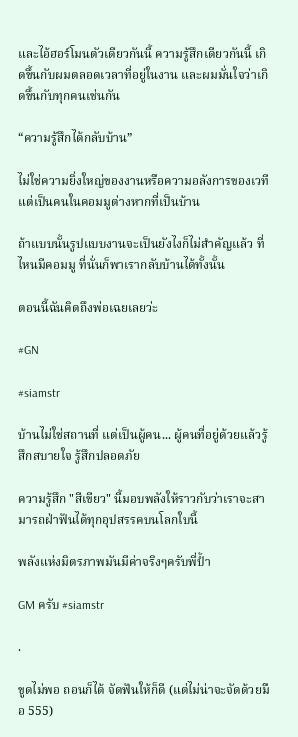และไอ้ฮอร์โมนตัวเดียวกันนี้ ความรู้สึกเดียวกันนี้ เกิดขึ้นกับผมตลอดเวลาที่อยู่ในงาน และผมมั่นใจว่าเกิดขึ้นกับทุกคนเช่นกัน

“ความรู้สึกได้กลับบ้าน”

ไม่ใช่ความยิ่งใหญ่ของงานหรือความอลังการของเวที แต่เป็นคนในคอมมูต่างหากที่เป็นบ้าน

ถ้าแบบนั้นรูปแบบงานจะเป็นยังไงก็ไม่สำคัญแล้ว ที่ไหนมีคอมมู ที่นั่นก็พาเรากลับบ้านได้ทั้งนั้น

ตอนนี้ฉันคิดถึงพ่อเฉยเลยว่ะ

#GN

#siamstr

บ้านไม่ใช่สถานที่ แต่เป็นผู้คน... ผู้คนที่อยู่ด้วยแล้วรู้สึกสบายใจ รู้สึกปลอดภัย

ความรู้สึก "สีเขียว" นี้มอบพลังให้ราวกับว่าเราจะสามารถฝ่าฟันได้ทุกอุปสรรคบนโลกใบนี้

พลังแห่งมิตรภาพมันมีค่าจริงๆครับพี่ป้ำ

GM ครับ #siamstr

.

ขูดไม่พอ ถอนก็ได้ จัดฟันให้ก็ดี (แต่ไม่น่าจะจัดด้วยมือ 555)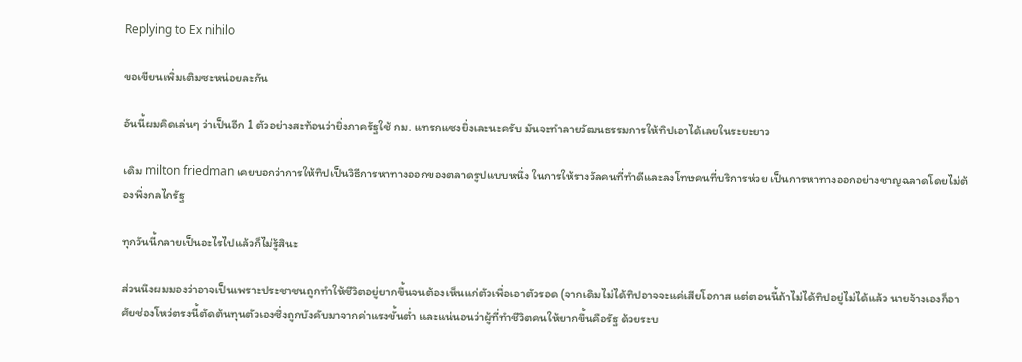Replying to Ex nihilo

ขอเขียนเพิ่มเติมซะหน่อยละกัน

อันนี้ผมคิดเล่นๆ ว่าเป็นอีก 1 ตัวอย่างสะท้อนว่ายิ่งภาครัฐใช้ กม. แทรกแซงยิ่งเละนะครับ มันจะทำลายวัฒนธรรมการให้ทิปเอาได้เลยในระยะยาว

เดิม milton friedman เคยบอกว่าการให้ทิปเป็นวิธีการหาทางออกของตลาดรูปแบบหนึ่ง ในการให้รางวัลคนที่ทำดีและลงโทษคนที่บริการห่วย เป็นการหาทางออกอย่างชาญฉลาดโดยไม่ต้องพึ่งกลไกรัฐ

ทุกวันนี้กลายเป็นอะไรไปแล้วก็ไม่รู้สินะ

ส่วนนึงผมมองว่าอาจเป็นเพราะประชาชนถูกทำให้ชีวิตอยู่ยากขึ้นจนต้องเห็นแก่ตัวเพื่อเอาตัวรอด (จากเดิมไม่ได้ทิปอาจจะแค่เสียโอกาส แต่ตอนนี้ถ้าไม่ได้ทิปอยู่ไม่ได้แล้ว นายจ้างเองก็อาศัยช่องโหว่ตรงนี้ตัดต้นทุนตัวเองซึ่งถูกบังคับมาจากค่าแรงขั้นต่ำ และแน่นอนว่าผู้ที่ทำชีวิตคนให้ยากขึ้นคือรัฐ ด้วยระบ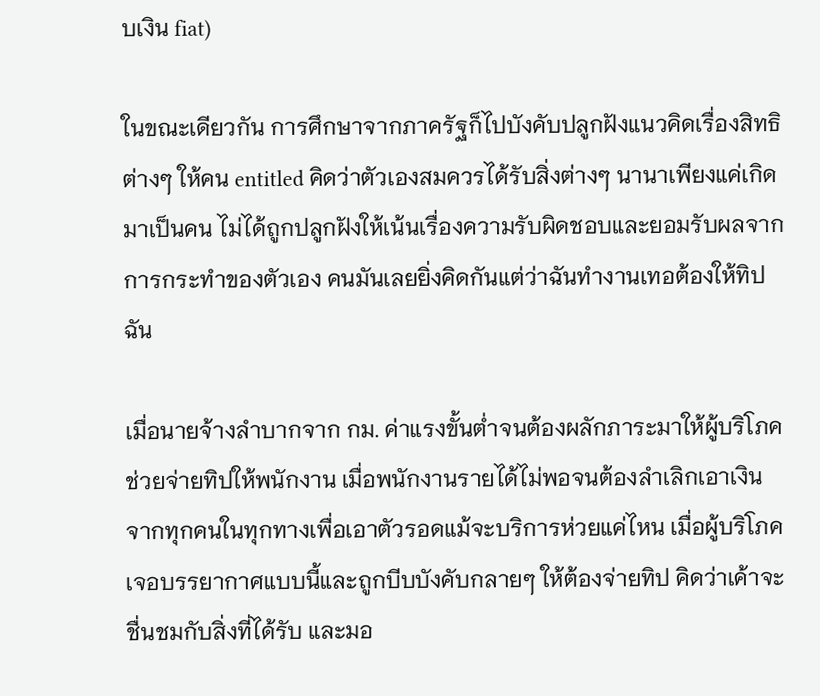บเงิน fiat)

ในขณะเดียวกัน การศึกษาจากภาครัฐก็ไปบังคับปลูกฝังแนวคิดเรื่องสิทธิต่างๆ ให้คน entitled คิดว่าตัวเองสมควรได้รับสิ่งต่างๆ นานาเพียงแค่เกิดมาเป็นคน ไม่ได้ถูกปลูกฝังให้เน้นเรื่องความรับผิดชอบและยอมรับผลจากการกระทำของตัวเอง คนมันเลยยิ่งคิดกันแต่ว่าฉันทำงานเทอต้องให้ทิปฉัน

เมื่อนายจ้างลำบากจาก กม. ค่าแรงขั้นต่ำจนต้องผลักภาระมาให้ผู้บริโภคช่วยจ่ายทิปให้พนักงาน เมื่อพนักงานรายได้ไม่พอจนต้องลำเลิกเอาเงินจากทุกคนในทุกทางเพื่อเอาตัวรอดแม้จะบริการห่วยแค่ไหน เมื่อผู้บริโภคเจอบรรยากาศแบบนี้และถูกบีบบังคับกลายๆ ให้ต้องจ่ายทิป คิดว่าเค้าจะชื่นชมกับสิ่งที่ได้รับ และมอ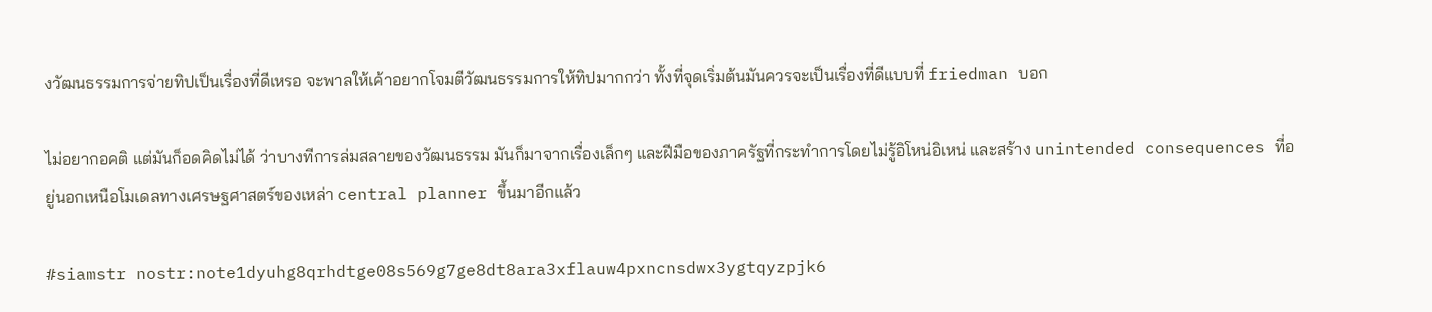งวัฒนธรรมการจ่ายทิปเป็นเรื่องที่ดีเหรอ จะพาลให้เค้าอยากโจมตีวัฒนธรรมการให้ทิปมากกว่า ทั้งที่จุดเริ่มต้นมันควรจะเป็นเรื่องที่ดีแบบที่ friedman บอก

ไม่อยากอคติ แต่มันก็อดคิดไม่ได้ ว่าบางทีการล่มสลายของวัฒนธรรม มันก็มาจากเรื่องเล็กๆ และฝีมือของภาครัฐที่กระทำการโดยไม่รู้อิโหน่อิเหน่ และสร้าง unintended consequences ที่อยู่นอกเหนือโมเดลทางเศรษฐศาสตร์ของเหล่า central planner ขึ้นมาอีกแล้ว

#siamstr nostr:note1dyuhg8qrhdtge08s569g7ge8dt8ara3xflauw4pxncnsdwx3ygtqyzpjk6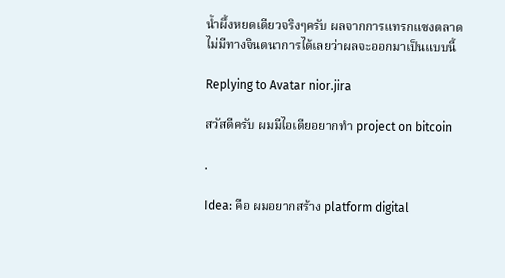น้ำผึ้งหยดเดียวจริงๆครับ ผลจากการแทรกแซงตลาด ไม่มีทางจินตนาการได้เลยว่าผลจะออกมาเป็นแบบนี้

Replying to Avatar nior.jira

สวัสดีครับ ผมมีไอเดียอยากทำ project on bitcoin

.

Idea: คือ ผมอยากสร้าง platform digital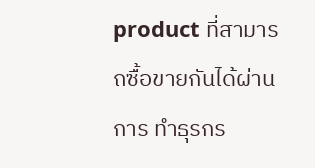product ที่สามารถซื้อขายกันได้ผ่านการ ทำธุรกร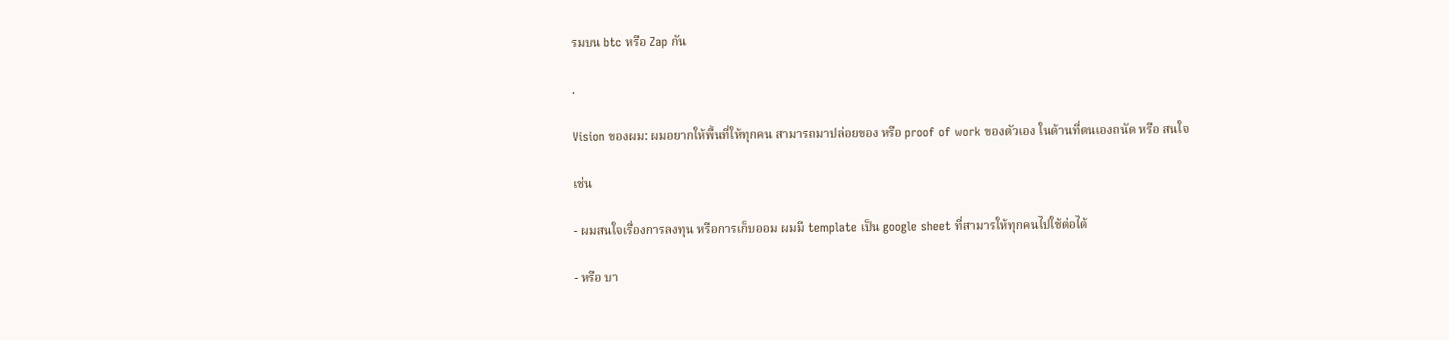รมบน btc หรือ Zap กัน

.

Vision ของผม: ผมอยากให้พื้นที่ให้ทุกคน สามารถมาปล่อยของ หรือ proof of work ของตัวเอง ในด้านที่ตนเองถนัด หรือ สนใจ

เช่น

- ผมสนใจเรื่องการลงทุน หรือการเก็บออม ผมมี template เป็น google sheet ที่สามารให้ทุกคนไปใช้ต่อได้

- หรือ บา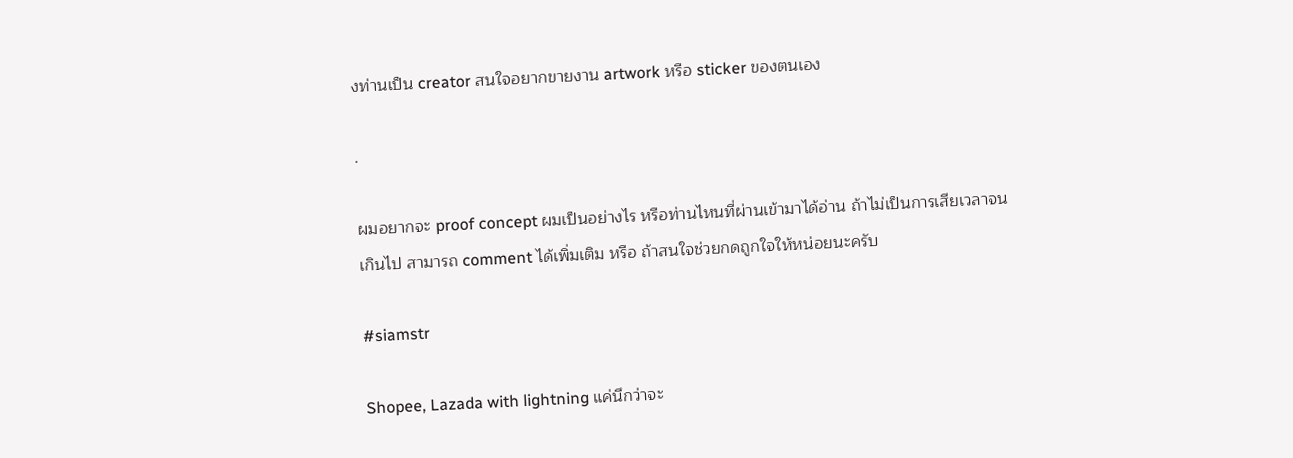งท่านเป็น creator สนใจอยากขายงาน artwork หรือ sticker ของตนเอง

.

ผมอยากจะ proof concept ผมเป็นอย่างไร หรือท่านไหนที่ผ่านเข้ามาได้อ่าน ถ้าไม่เป็นการเสียเวลาจนเกินไป สามารถ comment ได้เพิ่มเติม หรือ ถ้าสนใจช่วยกดถูกใจให้หน่อยนะครับ

#siamstr

Shopee, Lazada with lightning แค่นึกว่าจะ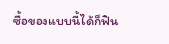ซื้อของแบบนี้ได้ก็ฟิน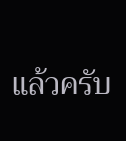แล้วครับ